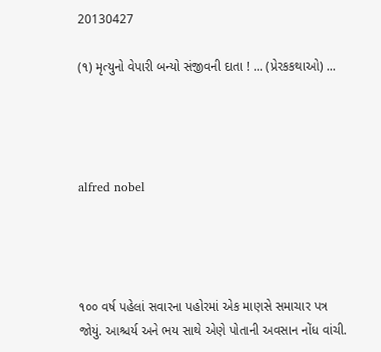20130427

(૧) મૃત્યુનો વેપારી બન્યો સંજીવની દાતા ! ... (પ્રેરકકથાઓ) ...




alfred nobel




૧૦૦ વર્ષ પહેલાં સવારના પહોરમાં એક માણસે સમાચાર પત્ર જોયું. આશ્ચર્ય અને ભય સાથે એણે પોતાની અવસાન નોંધ વાંચી.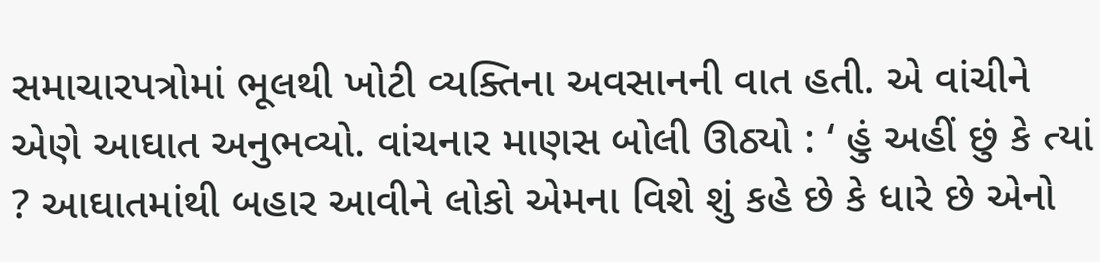સમાચારપત્રોમાં ભૂલથી ખોટી વ્યક્તિના અવસાનની વાત હતી. એ વાંચીને એણે આઘાત અનુભવ્યો. વાંચનાર માણસ બોલી ઊઠ્યો : ‘ હું અહીં છું કે ત્યાં ? આઘાતમાંથી બહાર આવીને લોકો એમના વિશે શું કહે છે કે ધારે છે એનો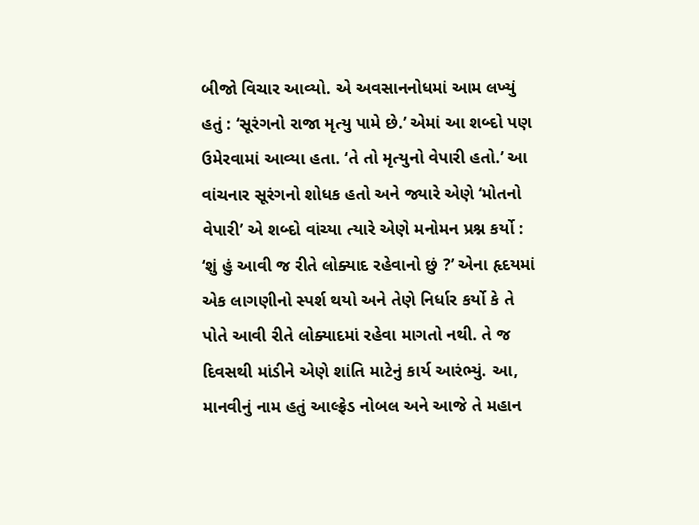બીજો વિચાર આવ્યો. એ અવસાનનોધમાં આમ લખ્યું હતું : ‘સૂરંગનો રાજા મૃત્યુ પામે છે.’ એમાં આ શબ્દો પણ ઉમેરવામાં આવ્યા હતા. ‘તે તો મૃત્યુનો વેપારી હતો.’ આ વાંચનાર સૂરંગનો શોધક હતો અને જ્યારે એણે ‘મોતનો વેપારી’ એ શબ્દો વાંચ્યા ત્યારે એણે મનોમન પ્રશ્ન કર્યો : ‘શું હું આવી જ રીતે લોક્યાદ રહેવાનો છું ?’ એના હૃદયમાં એક લાગણીનો સ્પર્શ થયો અને તેણે નિર્ધાર કર્યો કે તે પોતે આવી રીતે લોક્યાદમાં રહેવા માગતો નથી. તે જ દિવસથી માંડીને એણે શાંતિ માટેનું કાર્ય આરંભ્યું. આ, માનવીનું નામ હતું આલ્ફ્રેડ નોબલ અને આજે તે મહાન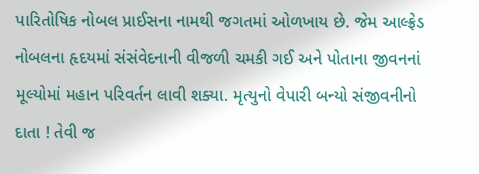પારિતોષિક નોબલ પ્રાઈસના નામથી જગતમાં ઓળખાય છે. જેમ આલ્ફ્રેડ નોબલના હૃદયમાં સંસંવેદનાની વીજળી ચમકી ગઈ અને પોતાના જીવનનાં મૂલ્યોમાં મહાન પરિવર્તન લાવી શક્યા. મૃત્યુનો વેપારી બન્યો સંજીવનીનો દાતા ! તેવી જ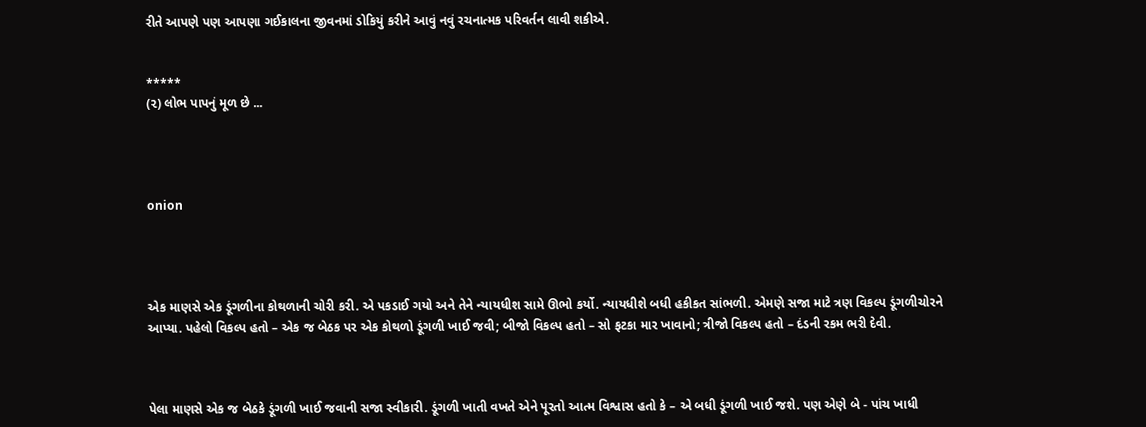રીતે આપણે પણ આપણા ગઈકાલના જીવનમાં ડોકિયું કરીને આવું નવું રચનાત્મક પરિવર્તન લાવી શકીએ.


*****
(૨) લોભ પાપનું મૂળ છે ...




onion




એક માણસે એક ડૂંગળીના કોથળાની ચોરી કરી. એ પકડાઈ ગયો અને તેને ન્યાયધીશ સામે ઊભો કર્યો. ન્યાયધીશે બધી હકીકત સાંભળી. એમણે સજા માટે ત્રણ વિકલ્પ ડૂંગળીચોરને આપ્યા. પહેલો વિકલ્પ હતો – એક જ બેઠક પર એક કોથળો ડૂંગળી ખાઈ જવી; બીજો વિકલ્પ હતો – સો ફટકા માર ખાવાનો; ત્રીજો વિકલ્પ હતો – દંડની રકમ ભરી દેવી.



પેલા માણસે એક જ બેઠકે ડૂંગળી ખાઈ જવાની સજા સ્વીકારી. ડૂંગળી ખાતી વખતે એને પૂરતો આત્મ વિશ્વાસ હતો કે – એ બધી ડૂંગળી ખાઈ જશે. પણ એણે બે - પાંચ ખાધી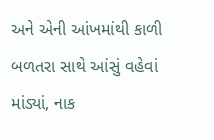અને એની આંખમાંથી કાળી બળતરા સાથે આંસું વહેવાં માંડ્યાં, નાક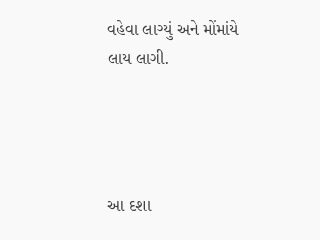વહેવા લાગ્યું અને મોંમાંયે લાય લાગી.




આ દશા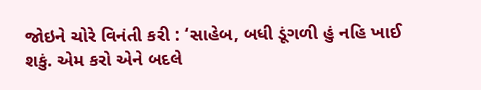જોઇને ચોરે વિનંતી કરી : ‘સાહેબ, બધી ડૂંગળી હું નહિ ખાઈ શકું. એમ કરો એને બદલે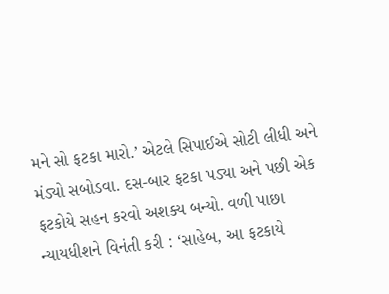મને સો ફટકા મારો.’ એટલે સિપાઈએ સોટી લીધી અને મંડ્યો સબોડવા. દસ-બાર ફટકા પડ્યા અને પછી એક ફટકોયે સહન કરવો અશક્ય બન્યો. વળી પાછા ન્યાયધીશને વિનંતી કરી : ‘સાહેબ, આ ફટકાયે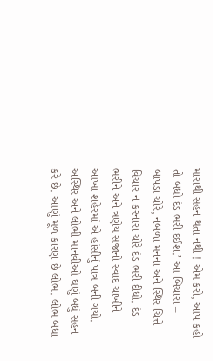મારાથી સહન થતા નથી ! એમ કરો, આપ કહો તો બધો દંડ ભરી દઈશ.’ આ બિચારા – બાપડા ચોરે, નબળા મનના અને સ્થિર ચિત્તે વિચાર ન કરનારા ચોરે દંડ ભરી દીધો. દંડ ભરીને અને ત્રણેય સજાનો સ્વાદ ચાખીને આખા શહેરમાં એ હાંસીનું પાત્ર બની ગયો. અસ્થિર અને લોભી માનવીઓ ઘણું બધું સહન કરે છે. આણું મૂળ કારણ છે લોભ. લોભ બધા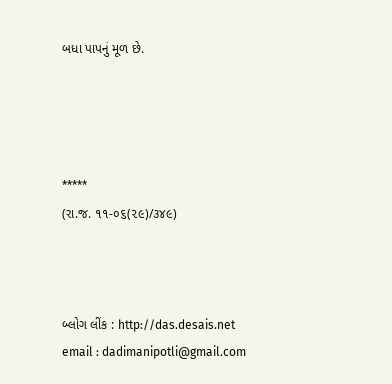બધા પાપનું મૂળ છે.




*****
(રા.જ. ૧૧-૦૬(૨૯)/૩૪૯)



બ્લોગ લીંક : http://das.desais.net
email : dadimanipotli@gmail.com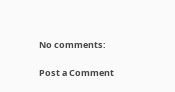No comments:

Post a Comment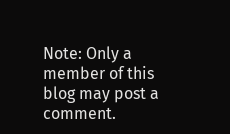Note: Only a member of this blog may post a comment.